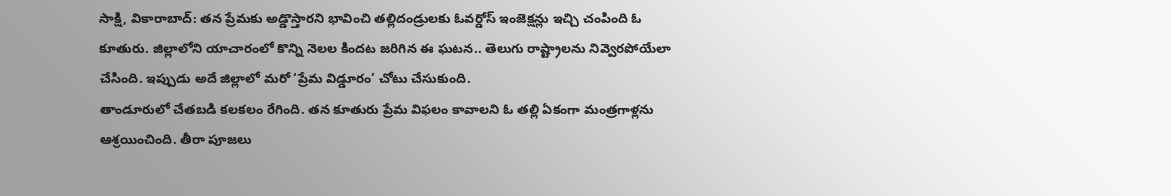సాక్షి, వికారాబాద్: తన ప్రేమకు అడ్డొస్తారని భావించి తల్లిదండ్రులకు ఓవర్డోస్ ఇంజెక్షన్లు ఇచ్చి చంపింది ఓ కూతురు. జిల్లాలోని యాచారంలో కొన్ని నెలల కిందట జరిగిన ఈ ఘటన.. తెలుగు రాష్ట్రాలను నివ్వెరపోయేలా చేసింది. ఇప్పుడు అదే జిల్లాలో మరో ‘ప్రేమ విడ్డూరం’ చోటు చేసుకుంది.
తాండూరులో చేతబడి కలకలం రేగింది. తన కూతురు ప్రేమ విఫలం కావాలని ఓ తల్లి ఏకంగా మంత్రగాళ్లను ఆశ్రయించింది. తీరా పూజలు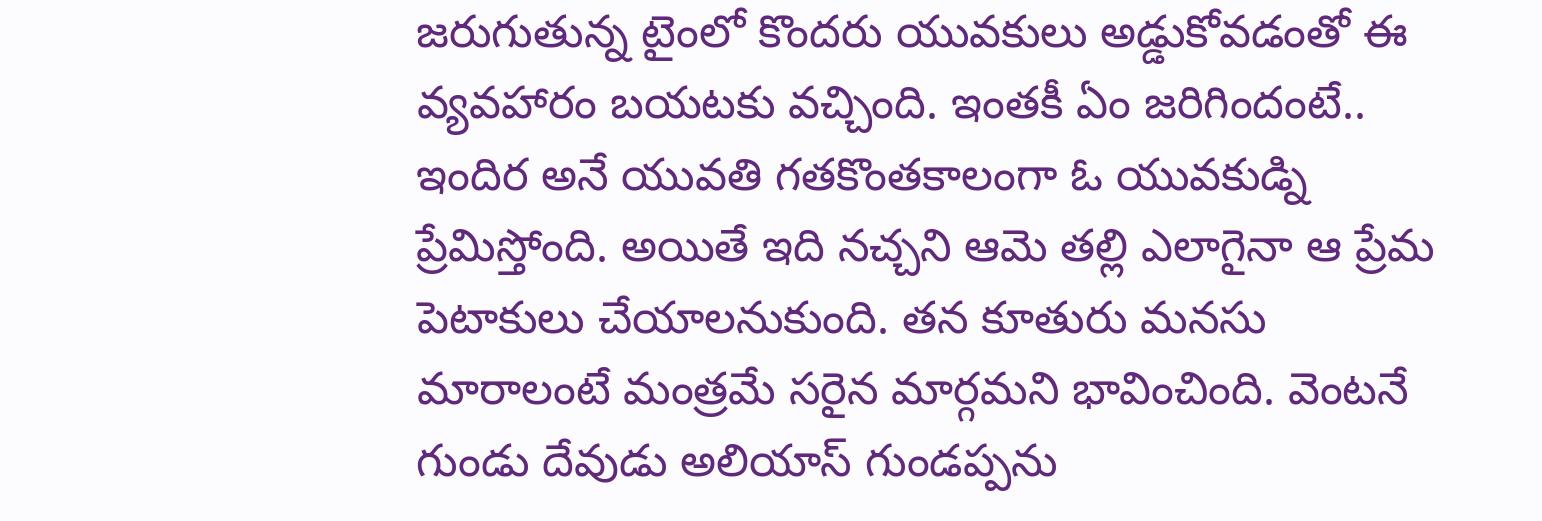జరుగుతున్న టైంలో కొందరు యువకులు అడ్డుకోవడంతో ఈ వ్యవహారం బయటకు వచ్చింది. ఇంతకీ ఏం జరిగిందంటే..
ఇందిర అనే యువతి గతకొంతకాలంగా ఓ యువకుడ్ని ప్రేమిస్తోంది. అయితే ఇది నచ్చని ఆమె తల్లి ఎలాగైనా ఆ ప్రేమ పెటాకులు చేయాలనుకుంది. తన కూతురు మనసు మారాలంటే మంత్రమే సరైన మార్గమని భావించింది. వెంటనే గుండు దేవుడు అలియాస్ గుండప్పను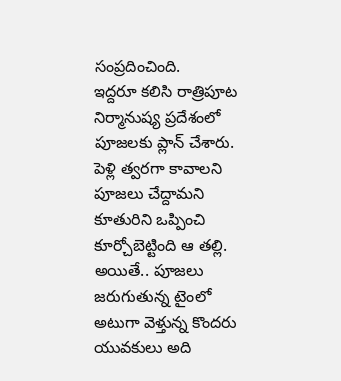సంప్రదించింది.
ఇద్దరూ కలిసి రాత్రిపూట నిర్మానుష్య ప్రదేశంలో పూజలకు ప్లాన్ చేశారు. పెళ్లి త్వరగా కావాలని పూజలు చేద్దామని కూతురిని ఒప్పించి కూర్చోబెట్టింది ఆ తల్లి. అయితే.. పూజలు జరుగుతున్న టైంలో అటుగా వెళ్తున్న కొందరు యువకులు అది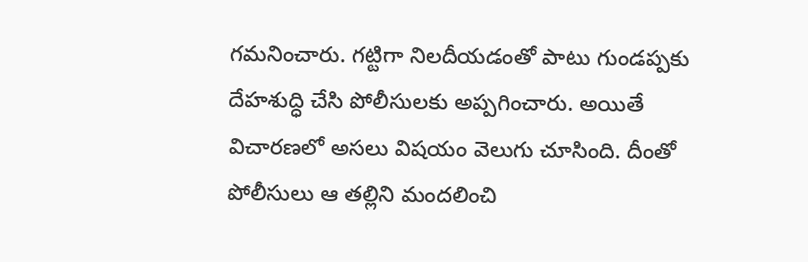గమనించారు. గట్టిగా నిలదీయడంతో పాటు గుండప్పకు దేహశుద్ధి చేసి పోలీసులకు అప్పగించారు. అయితే విచారణలో అసలు విషయం వెలుగు చూసింది. దీంతో పోలీసులు ఆ తల్లిని మందలించి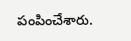పంపించేశారు.